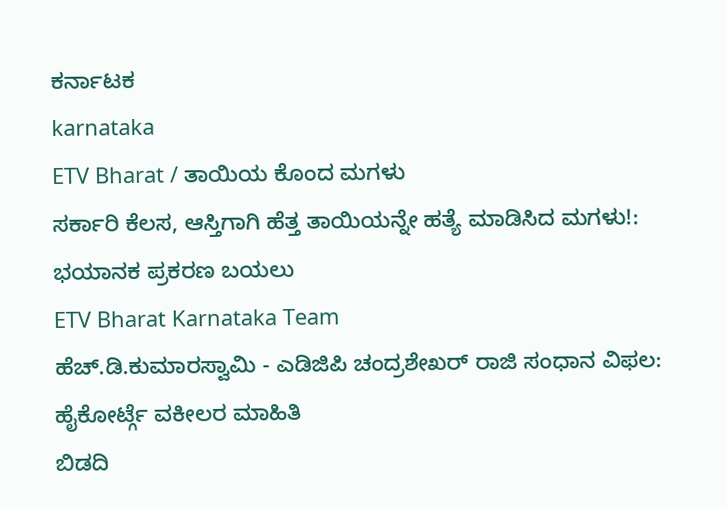ಕರ್ನಾಟಕ
karnataka
ETV Bharat / ತಾಯಿಯ ಕೊಂದ ಮಗಳು
ಸರ್ಕಾರಿ ಕೆಲಸ, ಆಸ್ತಿಗಾಗಿ ಹೆತ್ತ ತಾಯಿಯನ್ನೇ ಹತ್ಯೆ ಮಾಡಿಸಿದ ಮಗಳು!: ಭಯಾನಕ ಪ್ರಕರಣ ಬಯಲು
ETV Bharat Karnataka Team
ಹೆಚ್.ಡಿ.ಕುಮಾರಸ್ವಾಮಿ - ಎಡಿಜಿಪಿ ಚಂದ್ರಶೇಖರ್ ರಾಜಿ ಸಂಧಾನ ವಿಫಲ: ಹೈಕೋರ್ಟ್ಗೆ ವಕೀಲರ ಮಾಹಿತಿ
ಬಿಡದಿ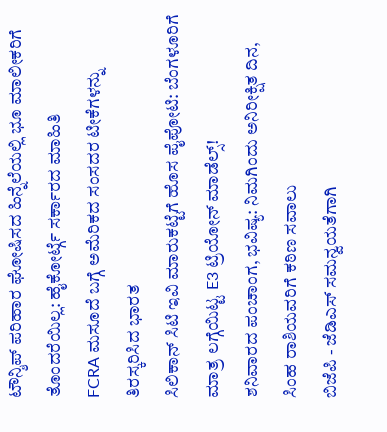ಟೌನ್ಶಿಪ್ ಪರಿಹಾರ ಘೋಷಿಸದ ಹಿನ್ನೆಲೆಯಲ್ಲಿ ಭೂ ಮಾಲೀಕರಿಗೆ ತೊಂದರೆಯಿಲ್ಲ: ಹೈಕೋರ್ಟ್ಗೆ ಸರ್ಕಾರದ ಮಾಹಿತಿ
FCRA ಮಸೂದೆ ಬಗ್ಗೆ ಅಮೆರಿಕದ ಸಂಸದರ ಟೀಕೆಗಳನ್ನು ತಿರಸ್ಕರಿಸಿದ ಭಾರತ
ಸಿಲಿಕಾನ್ ಸಿಟಿ ಇವಿ ಮಾರುಕಟ್ಟೆಗೆ ಹೊಸ ಪೈಪೋಟಿ: ಬೆಂಗಳೂರಿಗೆ ಮಾತ್ರ ಲಗ್ಗೆಯಿಟ್ಟ E3 ಟ್ರಿಯೋನ್ ಮಾಡೆಲ್ಸ್!
ಶನಿವಾರದ ಪಂಚಾಂಗ, ಭವಿಷ್ಯ: ನಿಮಗಿಂದು ಅನಿರೀಕ್ಷಿತ ದಿನ, ಸಿಂಹ ರಾಶಿಯವರಿಗೆ ಕಠಿಣ ಸವಾಲು
ಬಿಜೆಪಿ - ಜೆಡಿಎಸ್ ಸಮನ್ವಯತೆಗಾಗಿ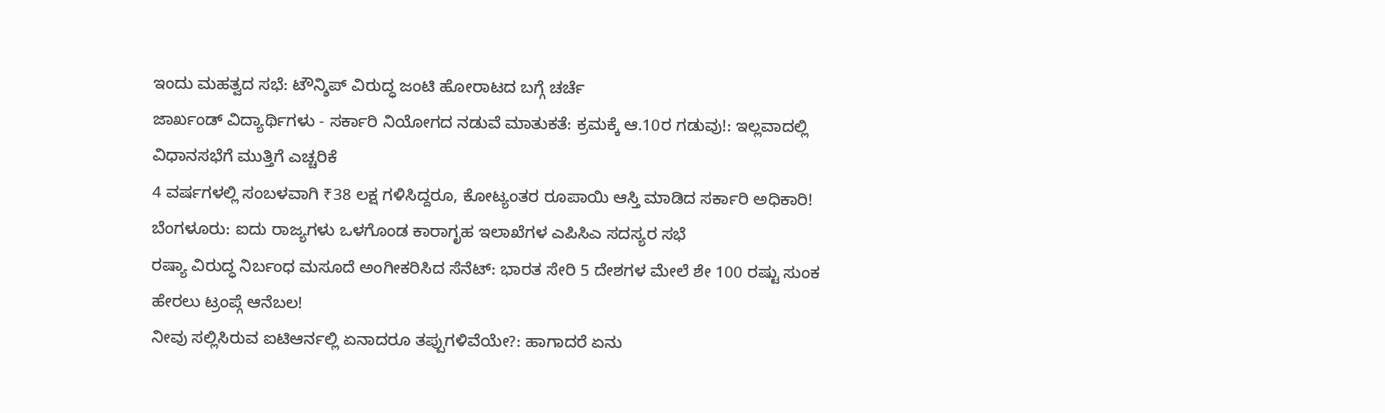ಇಂದು ಮಹತ್ವದ ಸಭೆ: ಟೌನ್ಶಿಪ್ ವಿರುದ್ಧ ಜಂಟಿ ಹೋರಾಟದ ಬಗ್ಗೆ ಚರ್ಚೆ
ಜಾರ್ಖಂಡ್ ವಿದ್ಯಾರ್ಥಿಗಳು - ಸರ್ಕಾರಿ ನಿಯೋಗದ ನಡುವೆ ಮಾತುಕತೆ: ಕ್ರಮಕ್ಕೆ ಆ.10ರ ಗಡುವು!: ಇಲ್ಲವಾದಲ್ಲಿ ವಿಧಾನಸಭೆಗೆ ಮುತ್ತಿಗೆ ಎಚ್ಚರಿಕೆ
4 ವರ್ಷಗಳಲ್ಲಿ ಸಂಬಳವಾಗಿ ₹38 ಲಕ್ಷ ಗಳಿಸಿದ್ದರೂ, ಕೋಟ್ಯಂತರ ರೂಪಾಯಿ ಆಸ್ತಿ ಮಾಡಿದ ಸರ್ಕಾರಿ ಅಧಿಕಾರಿ!
ಬೆಂಗಳೂರು: ಐದು ರಾಜ್ಯಗಳು ಒಳಗೊಂಡ ಕಾರಾಗೃಹ ಇಲಾಖೆಗಳ ಎಪಿಸಿಎ ಸದಸ್ಯರ ಸಭೆ
ರಷ್ಯಾ ವಿರುದ್ಧ ನಿರ್ಬಂಧ ಮಸೂದೆ ಅಂಗೀಕರಿಸಿದ ಸೆನೆಟ್: ಭಾರತ ಸೇರಿ 5 ದೇಶಗಳ ಮೇಲೆ ಶೇ 100 ರಷ್ಟು ಸುಂಕ ಹೇರಲು ಟ್ರಂಪ್ಗೆ ಆನೆಬಲ!
ನೀವು ಸಲ್ಲಿಸಿರುವ ಐಟಿಆರ್ನಲ್ಲಿ ಏನಾದರೂ ತಪ್ಪುಗಳಿವೆಯೇ?: ಹಾಗಾದರೆ ಏನು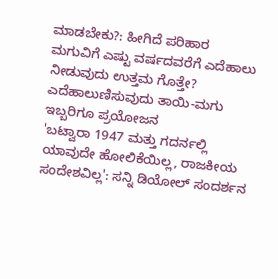ಮಾಡಬೇಕು?: ಹೀಗಿದೆ ಪರಿಹಾರ
ಮಗುವಿಗೆ ಎಷ್ಟು ವರ್ಷದವರೆಗೆ ಎದೆಹಾಲು ನೀಡುವುದು ಉತ್ತಮ ಗೊತ್ತೇ? ಎದೆಹಾಲುಣಿಸುವುದು ತಾಯಿ-ಮಗು ಇಬ್ಬರಿಗೂ ಪ್ರಯೋಜನ
'ಬಟ್ವಾರಾ 1947 ಮತ್ತು ಗದರ್ನಲ್ಲಿ ಯಾವುದೇ ಹೋಲಿಕೆಯಿಲ್ಲ, ರಾಜಕೀಯ ಸಂದೇಶವಿಲ್ಲ': ಸನ್ನಿ ಡಿಯೋಲ್ ಸಂದರ್ಶನ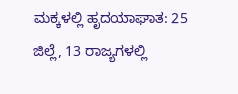ಮಕ್ಕಳಲ್ಲಿ ಹೃದಯಾಘಾತ: 25 ಜಿಲ್ಲೆ, 13 ರಾಜ್ಯಗಳಲ್ಲಿ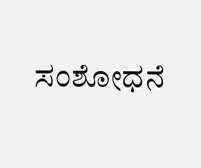ಸಂಶೋಧನೆ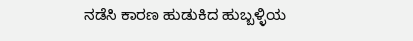ನಡೆಸಿ ಕಾರಣ ಹುಡುಕಿದ ಹುಬ್ಬಳ್ಳಿಯ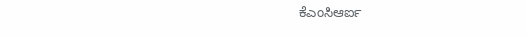ಕೆಎಂಸಿಆರ್ಐ